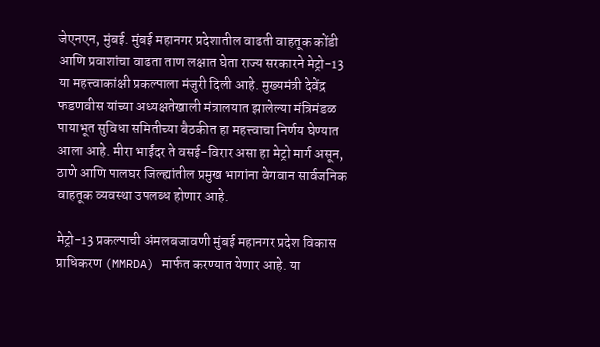जेएनएन, मुंबई. मुंबई महानगर प्रदेशातील वाढती वाहतूक कोंडी आणि प्रवाशांचा वाढता ताण लक्षात घेता राज्य सरकारने मेट्रो-13 या महत्त्वाकांक्षी प्रकल्पाला मंजुरी दिली आहे. मुख्यमंत्री देवेंद्र फडणवीस यांच्या अध्यक्षतेखाली मंत्रालयात झालेल्या मंत्रिमंडळ पायाभूत सुविधा समितीच्या बैठकीत हा महत्त्वाचा निर्णय घेण्यात आला आहे. मीरा भाईंदर ते वसई-विरार असा हा मेट्रो मार्ग असून, ठाणे आणि पालघर जिल्ह्यांतील प्रमुख भागांना वेगवान सार्वजनिक वाहतूक व्यवस्था उपलब्ध होणार आहे.

मेट्रो-13 प्रकल्पाची अंमलबजावणी मुंबई महानगर प्रदेश विकास प्राधिकरण (MMRDA) मार्फत करण्यात येणार आहे. या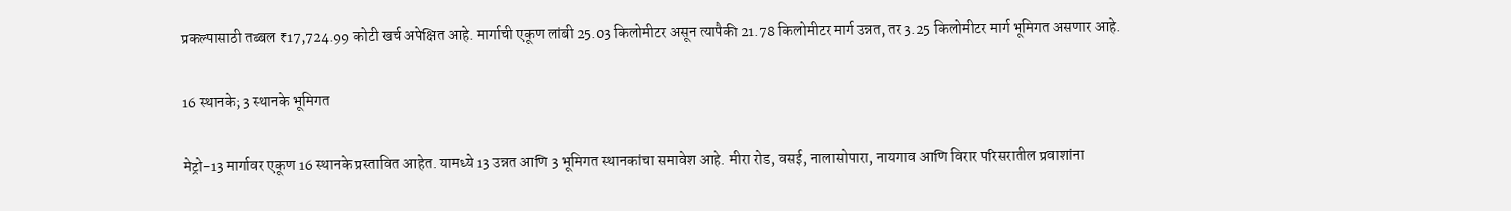प्रकल्पासाठी तब्बल ₹17,724.99 कोटी खर्च अपेक्षित आहे. मार्गाची एकूण लांबी 25.03 किलोमीटर असून त्यापैकी 21.78 किलोमीटर मार्ग उन्नत, तर 3.25 किलोमीटर मार्ग भूमिगत असणार आहे.

16 स्थानके; 3 स्थानके भूमिगत

मेट्रो-13 मार्गावर एकूण 16 स्थानके प्रस्तावित आहेत. यामध्ये 13 उन्नत आणि 3 भूमिगत स्थानकांचा समावेश आहे. मीरा रोड, वसई, नालासोपारा, नायगाव आणि विरार परिसरातील प्रवाशांना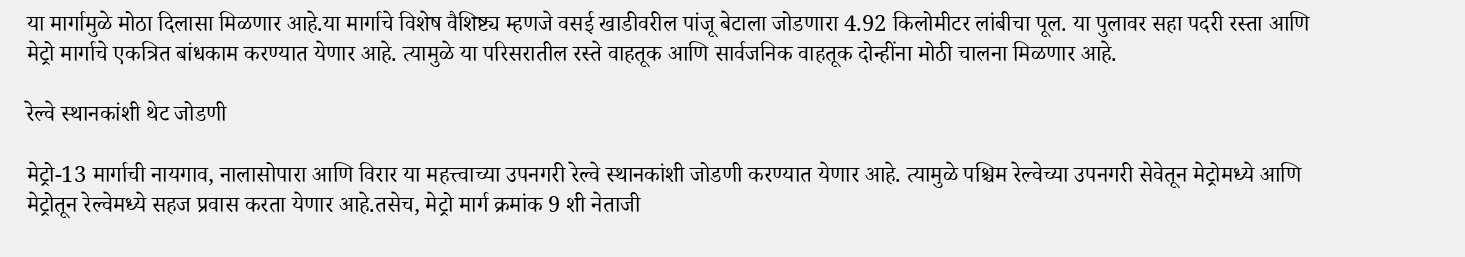या मार्गामुळे मोठा दिलासा मिळणार आहे.या मार्गाचे विशेष वैशिष्ट्य म्हणजे वसई खाडीवरील पांजू बेटाला जोडणारा 4.92 किलोमीटर लांबीचा पूल. या पुलावर सहा पदरी रस्ता आणि मेट्रो मार्गाचे एकत्रित बांधकाम करण्यात येणार आहे. त्यामुळे या परिसरातील रस्ते वाहतूक आणि सार्वजनिक वाहतूक दोन्हींना मोठी चालना मिळणार आहे.

रेल्वे स्थानकांशी थेट जोडणी

मेट्रो-13 मार्गाची नायगाव, नालासोपारा आणि विरार या महत्त्वाच्या उपनगरी रेल्वे स्थानकांशी जोडणी करण्यात येणार आहे. त्यामुळे पश्चिम रेल्वेच्या उपनगरी सेवेतून मेट्रोमध्ये आणि मेट्रोतून रेल्वेमध्ये सहज प्रवास करता येणार आहे.तसेच, मेट्रो मार्ग क्रमांक 9 शी नेताजी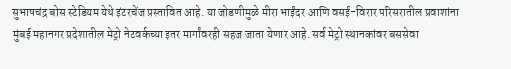सुभाषचंद्र बोस स्टेडियम येथे इंटरचेंज प्रस्तावित आहे. या जोडणीमुळे मीरा भाईंदर आणि वसई-विरार परिसरातील प्रवाशांना मुंबई महानगर प्रदेशातील मेट्रो नेटवर्कच्या इतर मार्गांवरही सहज जाता येणार आहे. सर्व मेट्रो स्थानकांवर बससेवा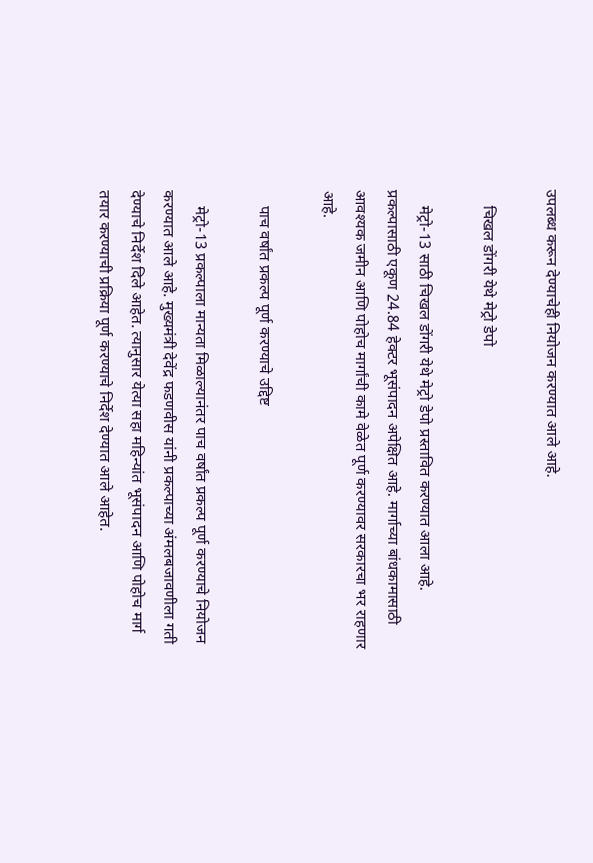उपलब्ध करून देण्याचेही नियोजन करण्यात आले आहे.

    चिखल डोंगरी येथे मेट्रो डेपो

    मेट्रो-13 साठी चिखल डोंगरी येथे मेट्रो डेपो प्रस्तावित करण्यात आला आहे. प्रकल्पासाठी एकूण 24.84 हेक्टर भूसंपादन अपेक्षित आहे. मार्गाच्या बांधकामासाठी आवश्यक जमीन आणि पोहोच मार्गांची कामे वेळेत पूर्ण करण्यावर सरकारचा भर राहणार आहे.

    पाच वर्षांत प्रकल्प पूर्ण करण्याचे उद्दिष्ट

    मेट्रो-13 प्रकल्पाला मान्यता मिळाल्यानंतर पाच वर्षांत प्रकल्प पूर्ण करण्याचे नियोजन करण्यात आले आहे. मुख्यमंत्री देवेंद्र फडणवीस यांनी प्रकल्पाच्या अंमलबजावणीला गती देण्याचे निर्देश दिले आहेत. त्यानुसार येत्या सहा महिन्यांत भूसंपादन आणि पोहोच मार्ग तयार करण्याची प्रक्रिया पूर्ण करण्याचे निर्देश देण्यात आले आहेत.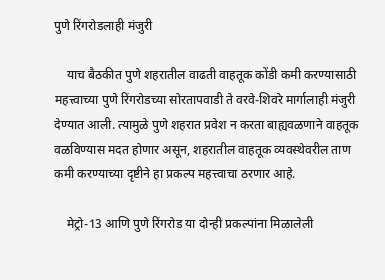पुणे रिंगरोडलाही मंजुरी

    याच बैठकीत पुणे शहरातील वाढती वाहतूक कोंडी कमी करण्यासाठी महत्त्वाच्या पुणे रिंगरोडच्या सोरतापवाडी ते वरवे-शिवरे मार्गालाही मंजुरी देण्यात आली. त्यामुळे पुणे शहरात प्रवेश न करता बाह्यवळणाने वाहतूक वळविण्यास मदत होणार असून, शहरातील वाहतूक व्यवस्थेवरील ताण कमी करण्याच्या दृष्टीने हा प्रकल्प महत्त्वाचा ठरणार आहे.

    मेट्रो-13 आणि पुणे रिंगरोड या दोन्ही प्रकल्पांना मिळालेली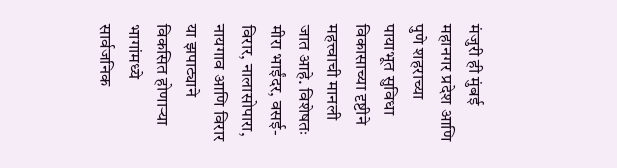मंजुरी ही मुंबई महानगर प्रदेश आणि पुणे शहराच्या पायाभूत सुविधा विकासाच्या दृष्टीने महत्त्वाची मानली जात आहे. विशेषतः मीरा भाईंदर, वसई-विरार, नालासोपारा, नायगाव आणि विरार या झपाट्याने विकसित होणाऱ्या भागांमध्ये सार्वजनिक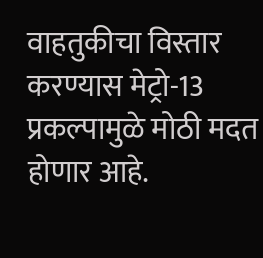वाहतुकीचा विस्तार करण्यास मेट्रो-13 प्रकल्पामुळे मोठी मदत होणार आहे.